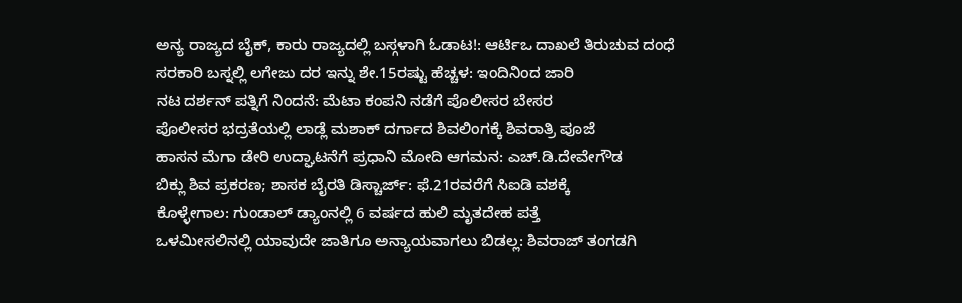ಅನ್ಯ ರಾಜ್ಯದ ಬೈಕ್, ಕಾರು ರಾಜ್ಯದಲ್ಲಿ ಬಸ್ಗಳಾಗಿ ಓಡಾಟ!: ಆರ್ಟಿಒ ದಾಖಲೆ ತಿರುಚುವ ದಂಧೆ
ಸರಕಾರಿ ಬಸ್ನಲ್ಲಿ ಲಗೇಜು ದರ ಇನ್ನು ಶೇ.15ರಷ್ಟು ಹೆಚ್ಚಳ: ಇಂದಿನಿಂದ ಜಾರಿ
ನಟ ದರ್ಶನ್ ಪತ್ನಿಗೆ ನಿಂದನೆ: ಮೆಟಾ ಕಂಪನಿ ನಡೆಗೆ ಪೊಲೀಸರ ಬೇಸರ
ಪೊಲೀಸರ ಭದ್ರತೆಯಲ್ಲಿ ಲಾಡ್ಲೆ ಮಶಾಕ್ ದರ್ಗಾದ ಶಿವಲಿಂಗಕ್ಕೆ ಶಿವರಾತ್ರಿ ಪೂಜೆ
ಹಾಸನ ಮೆಗಾ ಡೇರಿ ಉದ್ಘಾಟನೆಗೆ ಪ್ರಧಾನಿ ಮೋದಿ ಆಗಮನ: ಎಚ್.ಡಿ.ದೇವೇಗೌಡ
ಬಿಕ್ಲು ಶಿವ ಪ್ರಕರಣ; ಶಾಸಕ ಬೈರತಿ ಡಿಸ್ಚಾರ್ಜ್: ಫೆ.21ರವರೆಗೆ ಸಿಐಡಿ ವಶಕ್ಕೆ
ಕೊಳ್ಳೇಗಾಲ: ಗುಂಡಾಲ್ ಡ್ಯಾಂನಲ್ಲಿ 6 ವರ್ಷದ ಹುಲಿ ಮೃತದೇಹ ಪತ್ತೆ
ಒಳಮೀಸಲಿನಲ್ಲಿ ಯಾವುದೇ ಜಾತಿಗೂ ಅನ್ಯಾಯವಾಗಲು ಬಿಡಲ್ಲ: ಶಿವರಾಜ್ ತಂಗಡಗಿ